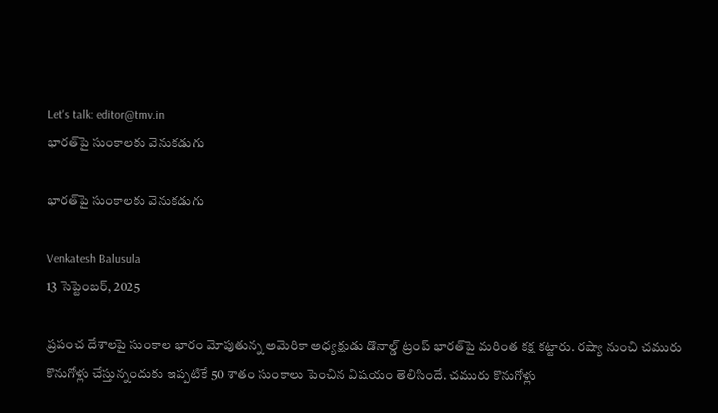Let's talk: editor@tmv.in
భార‌త్‌పై సుంకాల‌కు వెనుక‌డుగు

భార‌త్‌పై సుంకాల‌కు వెనుక‌డుగు

Venkatesh Balusula
13 సెప్టెంబర్, 2025

ప్ర‌పంచ దేశాల‌పై సుంకాల భారం మోపుతున్న అమెరికా అధ్య‌క్షుడు డొనాల్డ్ ట్రంప్ భార‌త్‌పై మ‌రింత క‌క్ష క‌ట్టారు. ర‌ష్యా నుంచి చ‌మురు కొనుగోళ్లు చేస్తున్నందుకు ఇప్ప‌టికే 50 శాతం సుంకాలు పెంచిన విష‌యం తెలిసిందే. చ‌మురు కొనుగోళ్లు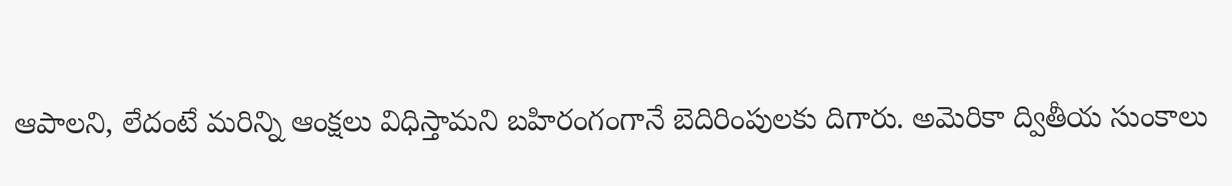ఆపాల‌ని, లేదంటే మ‌రిన్ని ఆంక్ష‌లు విధిస్తామ‌ని బ‌హిరంగంగానే బెదిరింపుల‌కు దిగారు. అమెరికా ద్వితీయ సుంకాలు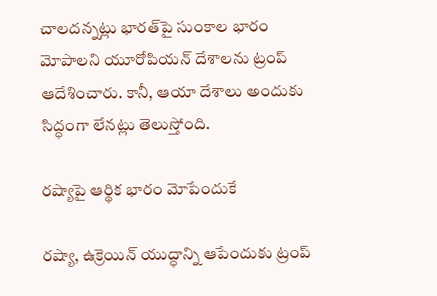చాల‌ద‌న్న‌ట్లు భార‌త్‌పై సుంకాల భారం మోపాల‌ని యూరోపియ‌న్ దేశాల‌ను ట్రంప్ ఆదేశించారు. కానీ, ఆయా దేశాలు అందుకు సిద్ధంగా లేన‌ట్లు తెలుస్తోంది.

ర‌ష్యాపై ఆర్థిక భారం మోపేందుకే

ర‌ష్యా, ఉక్రెయిన్ యుద్ధాన్ని ఆపేందుకు ట్రంప్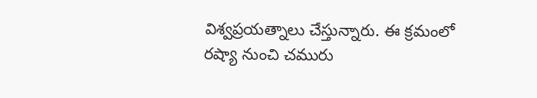విశ్వ‌ప్ర‌య‌త్నాలు చేస్తున్నారు. ఈ క్ర‌మంలో ర‌ష్యా నుంచి చ‌మురు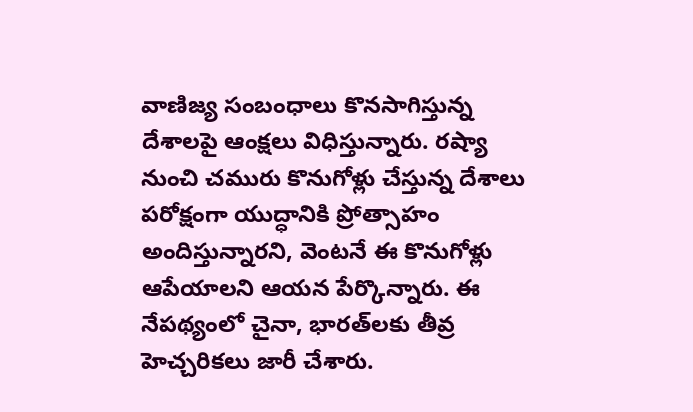వాణిజ్య సంబంధాలు కొన‌సాగిస్తున్న దేశాల‌పై ఆంక్ష‌లు విధిస్తున్నారు. ర‌ష్యా నుంచి చ‌మురు కొనుగోళ్లు చేస్తున్న దేశాలు ప‌రోక్షంగా యుద్ధానికి ప్రోత్సాహం అందిస్తున్నార‌ని, వెంట‌నే ఈ కొనుగోళ్లు ఆపేయాల‌ని ఆయ‌న పేర్కొన్నారు. ఈ నేప‌థ్యంలో చైనా, భార‌త్‌ల‌కు తీవ్ర హెచ్చ‌రిక‌లు జారీ చేశారు.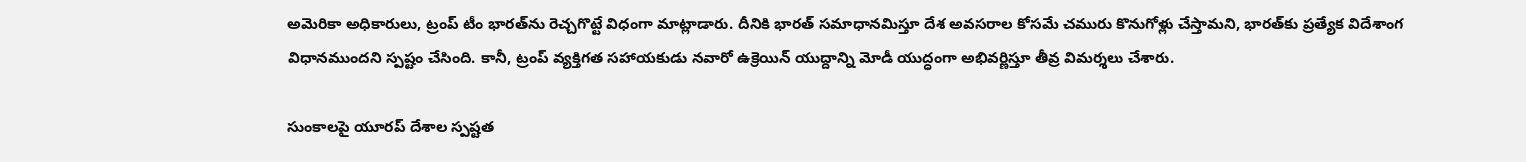అమెరికా అధికారులు, ట్రంప్ టీం భార‌త్‌ను రెచ్చ‌గొట్టే విధంగా మాట్లాడారు. దీనికి భార‌త్ స‌మాధాన‌మిస్తూ దేశ అవ‌స‌రాల కోస‌మే చ‌మురు కొనుగోళ్లు చేస్తామ‌ని, భార‌త్‌కు ప్ర‌త్యేక విదేశాంగ విధాన‌ముంద‌ని స్ప‌ష్టం చేసింది. కానీ, ట్రంప్ వ్య‌క్తిగ‌త స‌హాయ‌కుడు న‌వారో ఉక్రెయిన్ యుద్దాన్ని మోడీ యుద్ధంగా అభివ‌ర్ణిస్తూ తీవ్ర విమ‌ర్శ‌లు చేశారు.

సుంకాల‌పై యూర‌ప్ దేశాల స్ప‌ష్ట‌త‌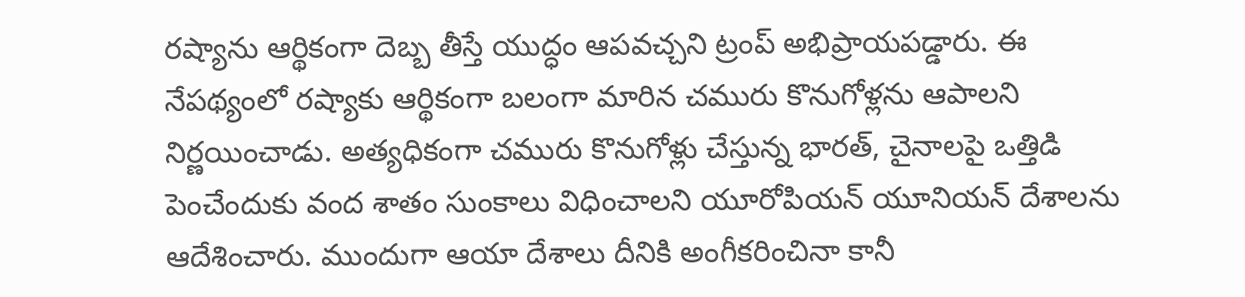ర‌ష్యాను ఆర్థికంగా దెబ్బ తీస్తే యుద్ధం ఆప‌వ‌చ్చ‌ని ట్రంప్ అభిప్రాయ‌ప‌డ్డారు. ఈ నేప‌థ్యంలో ర‌ష్యాకు ఆర్థికంగా బ‌లంగా మారిన చ‌మురు కొనుగోళ్ల‌ను ఆపాల‌ని నిర్ణ‌యించాడు. అత్య‌ధికంగా చ‌మురు కొనుగోళ్లు చేస్తున్న భార‌త్, చైనాల‌పై ఒత్తిడి పెంచేందుకు వంద శాతం సుంకాలు విధించాల‌ని యూరోపియ‌న్ యూనియ‌న్ దేశాల‌ను ఆదేశించారు. ముందుగా ఆయా దేశాలు దీనికి అంగీక‌రించినా కానీ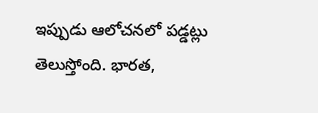ఇప్పుడు ఆలోచ‌న‌లో ప‌డ్డ‌ట్లు తెలుస్తోంది. భారత,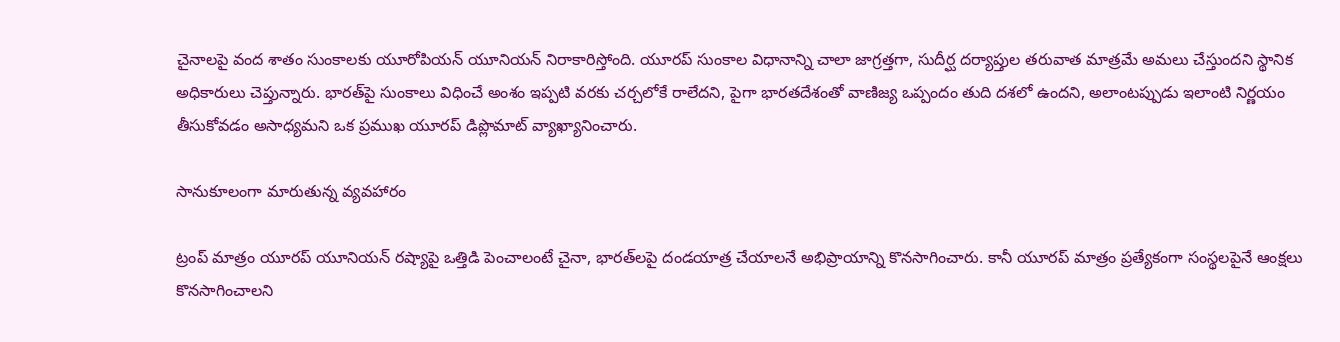చైనాల‌పై వంద శాతం సుంకాల‌కు యూరోపియ‌న్ యూనియన్ నిరాకారిస్తోంది. యూర‌ప్ సుంకాల‌ విధానాన్ని చాలా జాగ్రత్తగా, సుదీర్ఘ దర్యాప్తుల తరువాత మాత్రమే అమలు చేస్తుందని స్థానిక అధికారులు చెప్తున్నారు. భారత్‌పై సుంకాలు విధించే అంశం ఇప్పటి వరకు చర్చలోకే రాలేద‌ని, పైగా భారతదేశంతో వాణిజ్య ఒప్పందం తుది దశలో ఉంద‌ని, అలాంటప్పుడు ఇలాంటి నిర్ణయం తీసుకోవడం అసాధ్యమ‌ని ఒక ప్రముఖ యూర‌ప్ డిప్లొమాట్ వ్యాఖ్యానించారు.

సానుకూలంగా మారుతున్న వ్య‌వ‌హారం

ట్రంప్ మాత్రం యూర‌ప్ యూనియన్ రష్యాపై ఒత్తిడి పెంచాలంటే చైనా, భారత్‌లపై దండయాత్ర చేయాలనే అభిప్రాయాన్ని కొనసాగించారు. కానీ యూర‌ప్ మాత్రం ప్రత్యేకంగా సంస్థలపైనే ఆంక్షలు కొనసాగించాలని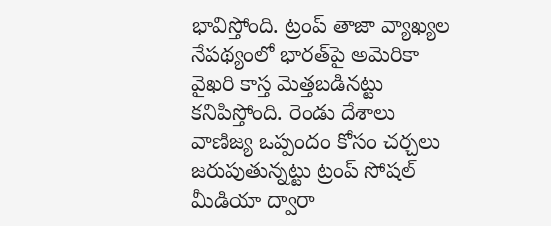భావిస్తోంది. ట్రంప్ తాజా వ్యాఖ్యల నేపథ్యంలో భారత్‌పై అమెరికా వైఖరి కాస్త మెత్తబడినట్టు కనిపిస్తోంది. రెండు దేశాలు వాణిజ్య ఒప్పందం కోసం చర్చలు జరుపుతున్నట్టు ట్రంప్ సోషల్ మీడియా ద్వారా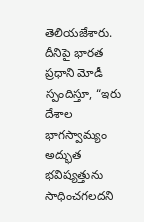తెలియజేశారు. దీనిపై భార‌త ప్ర‌ధాని మోడీ స్పందిస్తూ, “ఇరు దేశాల భాగస్వామ్యం అద్భుత భవిష్యత్తును సాధించగలదని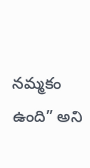నమ్మకం ఉంది” అని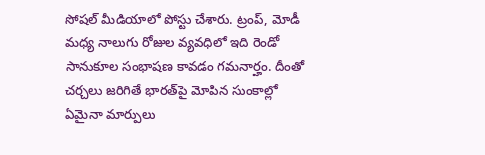సోష‌ల్ మీడియాలో పోస్టు చేశారు. ట్రంప్, మోడీ మ‌ధ్య నాలుగు రోజుల వ్యవధిలో ఇది రెండో సానుకూల సంభాషణ కావడం గమనార్హం. దీంతో చ‌ర్చ‌లు జ‌రిగితే భార‌త్‌పై మోపిన సుంకాల్లో ఏమైనా మార్పులు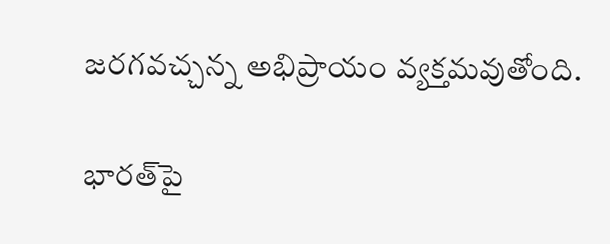జ‌ర‌గ‌వ‌చ్చ‌న్న అభిప్రాయం వ్య‌క్త‌మ‌వుతోంది.

భార‌త్‌పై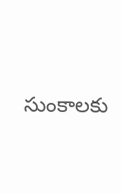సుంకాల‌కు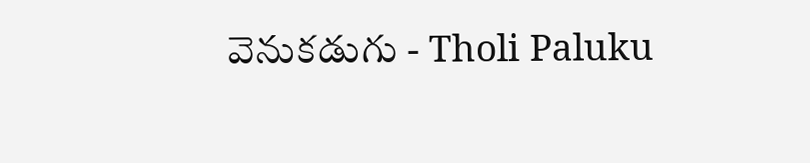వెనుక‌డుగు - Tholi Paluku